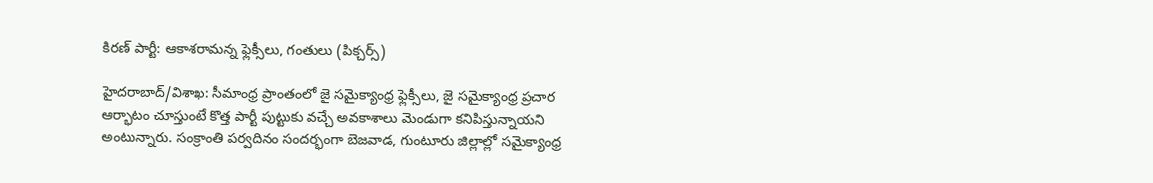కిరణ్ పార్టీ: ఆకాశరామన్న ఫ్లెక్సీలు, గంతులు (పిక్చర్స్)

హైదరాబాద్/విశాఖ: సీమాంధ్ర ప్రాంతంలో జై సమైక్యాంధ్ర ఫ్లెక్సీలు, జై సమైక్యాంధ్ర ప్రచార ఆర్భాటం చూస్తుంటే కొత్త పార్టీ పుట్టుకు వచ్చే అవకాశాలు మెండుగా కనిపిస్తున్నాయని అంటున్నారు. సంక్రాంతి పర్వదినం సందర్భంగా బెజవాడ, గుంటూరు జిల్లాల్లో సమైక్యాంధ్ర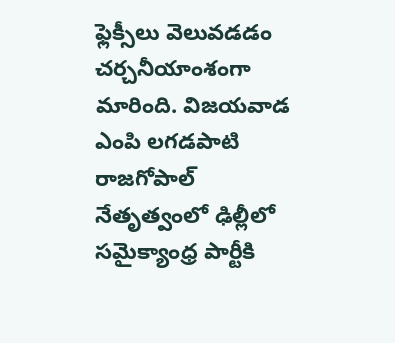ఫ్లెక్సీలు వెలువడడం చర్చనీయాంశంగా మారింది. విజయవాడ ఎంపి లగడపాటి రాజగోపాల్ నేతృత్వంలో ఢిల్లీలో సమైక్యాంధ్ర పార్టీకి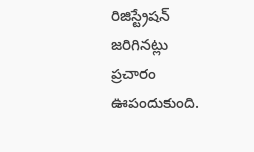రిజిస్ట్రేషన్ జరిగినట్లు ప్రచారం ఊపందుకుంది.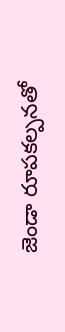జెండా రూపకల్పనతో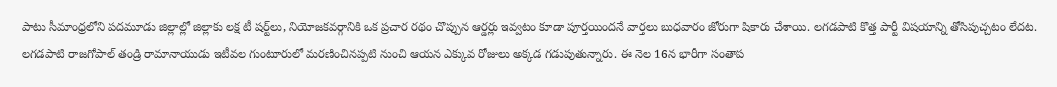పాటు సీమాంధ్రలోని పదమూడు జిల్లాల్లో జిల్లాకు లక్ష టీ షర్ట్‌లు, నియోజకవర్గానికి ఒక ప్రచార రథం చొప్పున ఆర్డర్లు ఇవ్వటం కూడా పూర్తయిందనే వార్తలు బుధవారం జోరుగా షికారు చేశాయి. లగడపాటి కొత్త పార్టీ విషయాన్ని తోసిపుచ్చటం లేదట. లగడపాటి రాజగోపాల్ తండ్రి రామానాయుడు ఇటీవల గుంటూరులో మరణించినప్పటి నుంచి ఆయన ఎక్కువ రోజులు అక్కడ గడుపుతున్నారు. ఈ నెల 16న భారీగా సంతాప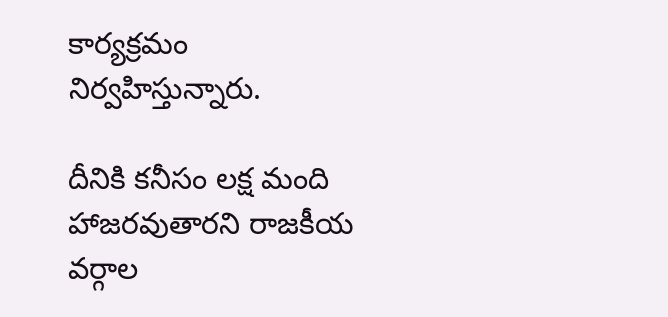కార్యక్రమం నిర్వహిస్తున్నారు.

దీనికి కనీసం లక్ష మంది హాజరవుతారని రాజకీయ వర్గాల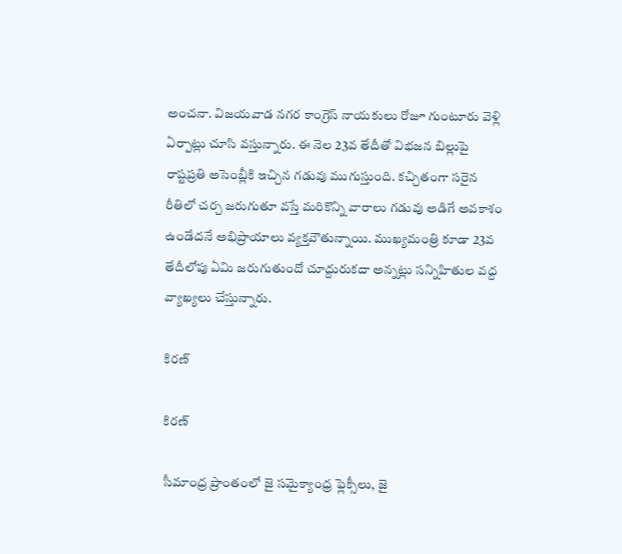అంచనా. విజయవాడ నగర కాంగ్రెస్ నాయకులు రోజూ గుంటూరు వెళ్లి ఏర్పాట్లు చూసి వస్తున్నారు. ఈ నెల 23వ తేదీతో విభజన బిల్లుపై రాష్టప్రతి అసెంబ్లీకి ఇచ్చిన గడువు ముగుస్తుంది. కచ్చితంగా సరైన రీతిలో చర్చ జరుగుతూ వస్తే మరికొన్ని వారాలు గడువు అడిగే అవకాశం ఉండేదనే అభిప్రాయాలు వ్యక్తవౌతున్నాయి. ముఖ్యమంత్రి కూడా 23వ తేదీలోపు ఏమి జరుగుతుందో చూద్దురుకదా అన్నట్లు సన్నిహితుల వద్ద వ్యాఖ్యలు చేస్తున్నారు.

కిరణ్

కిరణ్

సీమాంధ్ర ప్రాంతంలో జై సమైక్యాంధ్ర ఫ్లెక్సీలు, జై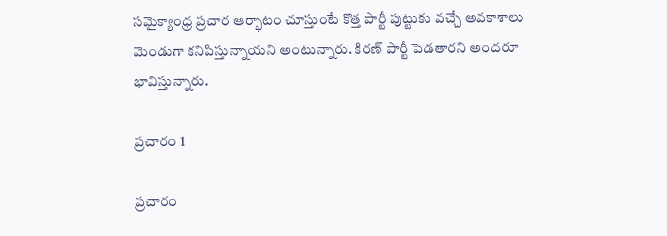సమైక్యాంధ్ర ప్రచార ఆర్భాటం చూస్తుంటే కొత్త పార్టీ పుట్టుకు వచ్చే అవకాశాలు మెండుగా కనిపిస్తున్నాయని అంటున్నారు. కిరణ్ పార్టీ పెడతారని అందరూ భావిస్తున్నారు.

ప్రచారం 1

ప్రచారం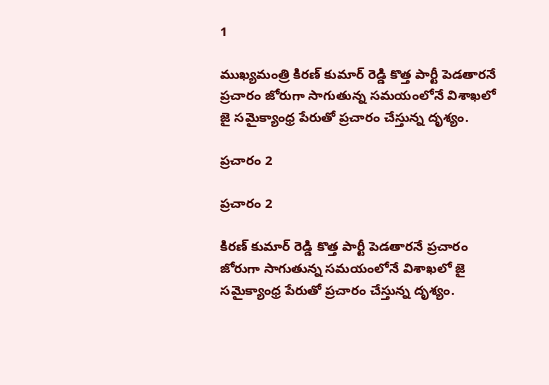1

ముఖ్యమంత్రి కిరణ్ కుమార్ రెడ్డి కొత్త పార్టీ పెడతారనే ప్రచారం జోరుగా సాగుతున్న సమయంలోనే విశాఖలో జై సమైక్యాంధ్ర పేరుతో ప్రచారం చేస్తున్న దృశ్యం.

ప్రచారం 2

ప్రచారం 2

కిరణ్ కుమార్ రెడ్డి కొత్త పార్టీ పెడతారనే ప్రచారం జోరుగా సాగుతున్న సమయంలోనే విశాఖలో జై సమైక్యాంధ్ర పేరుతో ప్రచారం చేస్తున్న దృశ్యం.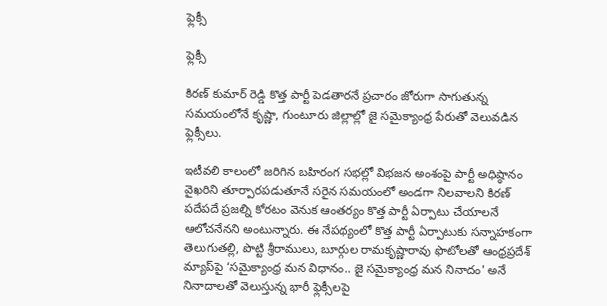ఫ్లెక్సీ

ఫ్లెక్సీ

కిరణ్ కుమార్ రెడ్డి కొత్త పార్టీ పెడతారనే ప్రచారం జోరుగా సాగుతున్న సమయంలోనే కృష్ణా, గుంటూరు జిల్లాల్లో జై సమైక్యాంధ్ర పేరుతో వెలువడిన ఫ్లెక్సీలు.

ఇటీవలి కాలంలో జరిగిన బహిరంగ సభల్లో విభజన అంశంపై పార్టీ అధిష్ఠానం వైఖరిని తూర్పారపడుతూనే సరైన సమయంలో అండగా నిలవాలని కిరణ్ పదేపదే ప్రజల్ని కోరటం వెనుక ఆంతర్యం కొత్త పార్టీ ఏర్పాటు చేయాలనే ఆలోచనేనని అంటున్నారు. ఈ నేపథ్యంలో కొత్త పార్టీ ఏర్పాటుకు సన్నాహకంగా తెలుగుతల్లి, పొట్టి శ్రీరాములు, బూర్గుల రామకృష్ణారావు ఫొటోలతో ఆంధ్రప్రదేశ్ మ్యాప్‌పై ‘సమైక్యాంధ్ర మన విధానం.. జై సమైక్యాంధ్ర మన నినాదం' అనే నినాదాలతో వెలుస్తున్న భారీ ఫ్లెక్సీలపై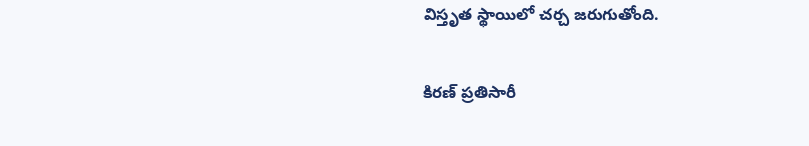విస్తృత స్థాయిలో చర్చ జరుగుతోంది.

కిరణ్ ప్రతిసారీ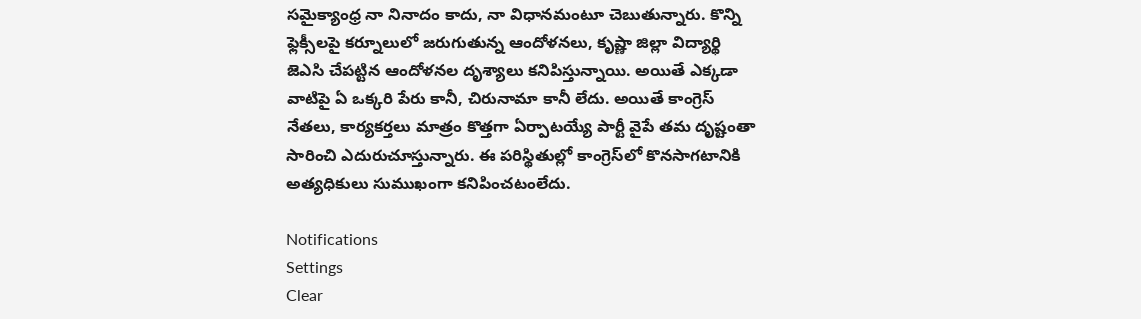సమైక్యాంధ్ర నా నినాదం కాదు, నా విధానమంటూ చెబుతున్నారు. కొన్ని ఫ్లెక్సీలపై కర్నూలులో జరుగుతున్న ఆందోళనలు, కృష్ణా జిల్లా విద్యార్థి జెఎసి చేపట్టిన ఆందోళనల దృశ్యాలు కనిపిస్తున్నాయి. అయితే ఎక్కడా వాటిపై ఏ ఒక్కరి పేరు కానీ, చిరునామా కానీ లేదు. అయితే కాంగ్రెస్ నేతలు, కార్యకర్తలు మాత్రం కొత్తగా ఏర్పాటయ్యే పార్టీ వైపే తమ దృష్టంతా సారించి ఎదురుచూస్తున్నారు. ఈ పరిస్థితుల్లో కాంగ్రెస్‌లో కొనసాగటానికి అత్యధికులు సుముఖంగా కనిపించటంలేదు.

Notifications
Settings
Clear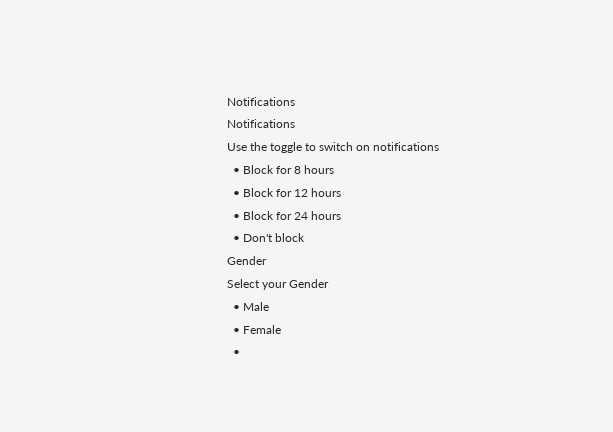Notifications
Notifications
Use the toggle to switch on notifications
  • Block for 8 hours
  • Block for 12 hours
  • Block for 24 hours
  • Don't block
Gender
Select your Gender
  • Male
  • Female
  •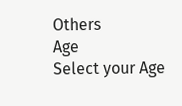Others
Age
Select your Age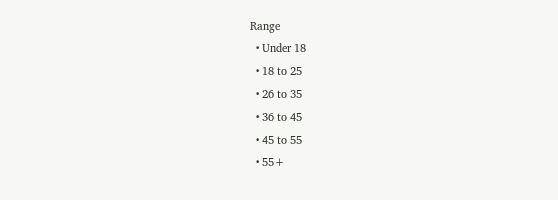Range
  • Under 18
  • 18 to 25
  • 26 to 35
  • 36 to 45
  • 45 to 55
  • 55+